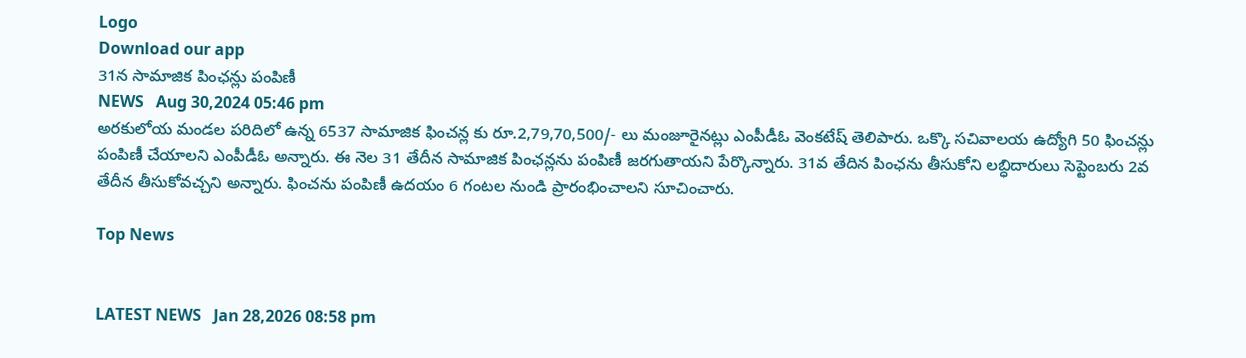Logo
Download our app
31న సామాజిక పింఛన్లు పంపిణీ
NEWS   Aug 30,2024 05:46 pm
అరకులోయ మండల పరిదిలో ఉన్న 6537 సామాజిక ఫించన్ల కు రూ.2,79,70,500/- లు మంజూరైనట్లు ఎంపీడీఓ వెంకటేష్ తెలిపారు. ఒక్కొ సచివాలయ ఉద్యోగి 50 ఫించన్లు పంపిణీ చేయాలని ఎంపీడీఓ అన్నారు. ఈ నెల 31 తేదీన సామాజిక పింఛన్లను పంపిణీ జరగుతాయని పేర్కొన్నారు. 31వ తేదిన పింఛను తీసుకోని లబ్ధిదారులు సెప్టెంబరు 2వ తేదీన తీసుకోవచ్చని అన్నారు. ఫించను పంపిణీ ఉదయం 6 గంటల నుండి ప్రారంభించాలని సూచించారు.

Top News


LATEST NEWS   Jan 28,2026 08:58 pm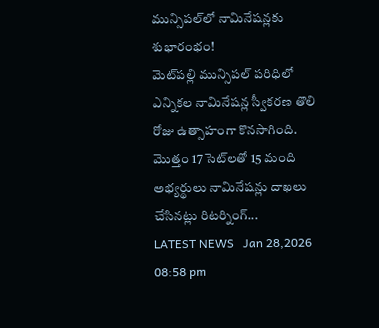మున్సిపల్‌లో నామినేషన్లకు శుభారంభం!
మెట్‌పల్లి మున్సిపల్ పరిధిలో ఎన్నికల నామినేషన్ల స్వీకరణ తొలి రోజు ఉత్సాహంగా కొనసాగింది. మొత్తం 17 సెట్‌లతో 15 మంది అభ్యర్థులు నామినేషన్లు దాఖలు చేసినట్లు రిటర్నింగ్...
LATEST NEWS   Jan 28,2026 08:58 pm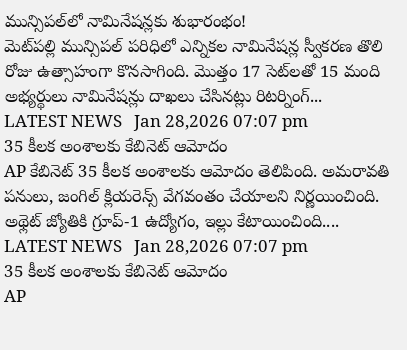మున్సిపల్‌లో నామినేషన్లకు శుభారంభం!
మెట్‌పల్లి మున్సిపల్ పరిధిలో ఎన్నికల నామినేషన్ల స్వీకరణ తొలి రోజు ఉత్సాహంగా కొనసాగింది. మొత్తం 17 సెట్‌లతో 15 మంది అభ్యర్థులు నామినేషన్లు దాఖలు చేసినట్లు రిటర్నింగ్...
LATEST NEWS   Jan 28,2026 07:07 pm
35 కీలక అంశాలకు కేబినెట్ ఆమోదం
AP కేబినెట్ 35 కీలక అంశాలకు ఆమోదం తెలిపింది. అమరావతి పనులు, జంగిల్ క్లియరెన్స్ వేగవంతం చేయాలని నిర్ణయించింది. అథ్లెట్ జ్యోతికి గ్రూప్-1 ఉద్యోగం, ఇల్లు కేటాయించింది....
LATEST NEWS   Jan 28,2026 07:07 pm
35 కీలక అంశాలకు కేబినెట్ ఆమోదం
AP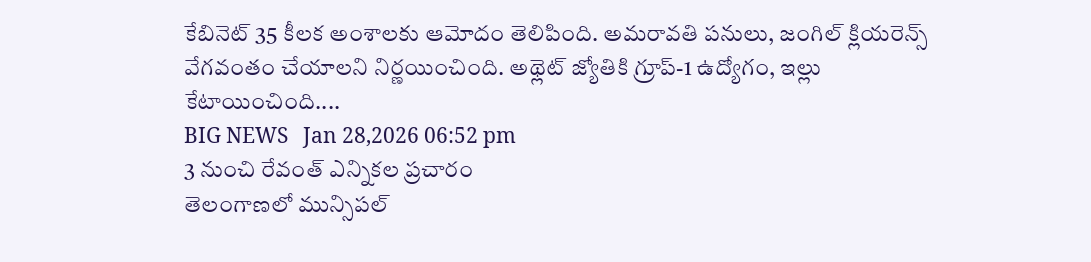కేబినెట్ 35 కీలక అంశాలకు ఆమోదం తెలిపింది. అమరావతి పనులు, జంగిల్ క్లియరెన్స్ వేగవంతం చేయాలని నిర్ణయించింది. అథ్లెట్ జ్యోతికి గ్రూప్-1 ఉద్యోగం, ఇల్లు కేటాయించింది....
BIG NEWS   Jan 28,2026 06:52 pm
3 నుంచి రేవంత్‌ ఎన్నికల ప్రచారం
తెలంగాణలో మున్సిపల్‌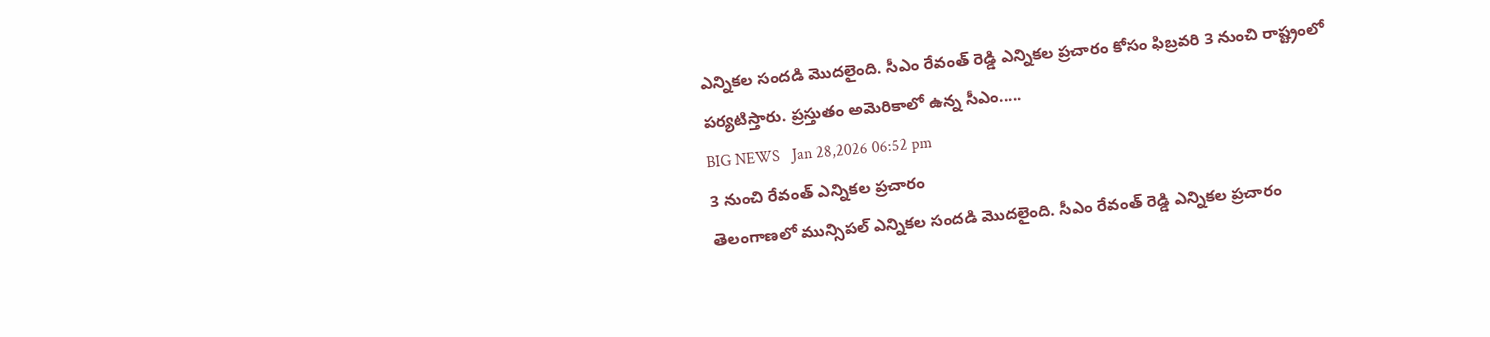ఎన్నికల సంద‌డి మొద‌లైంది. సీఎం రేవంత్‌ రెడ్డి ఎన్నికల ప్రచారం కోసం ఫిబ్రవరి 3 నుంచి రాష్ట్రంలో పర్యటిస్తారు. ప్రస్తుతం అమెరికాలో ఉన్న సీఎం.....
BIG NEWS   Jan 28,2026 06:52 pm
3 నుంచి రేవంత్‌ ఎన్నికల ప్రచారం
తెలంగాణలో మున్సిపల్‌ ఎన్నికల సంద‌డి మొద‌లైంది. సీఎం రేవంత్‌ రెడ్డి ఎన్నికల ప్రచారం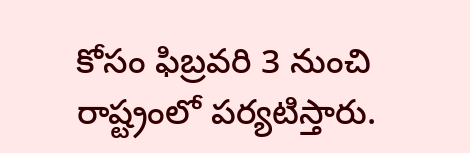కోసం ఫిబ్రవరి 3 నుంచి రాష్ట్రంలో పర్యటిస్తారు.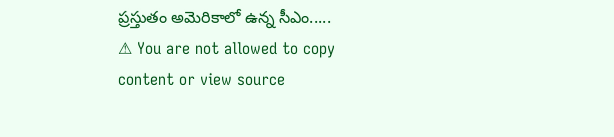ప్రస్తుతం అమెరికాలో ఉన్న సీఎం.....
⚠ You are not allowed to copy content or view source